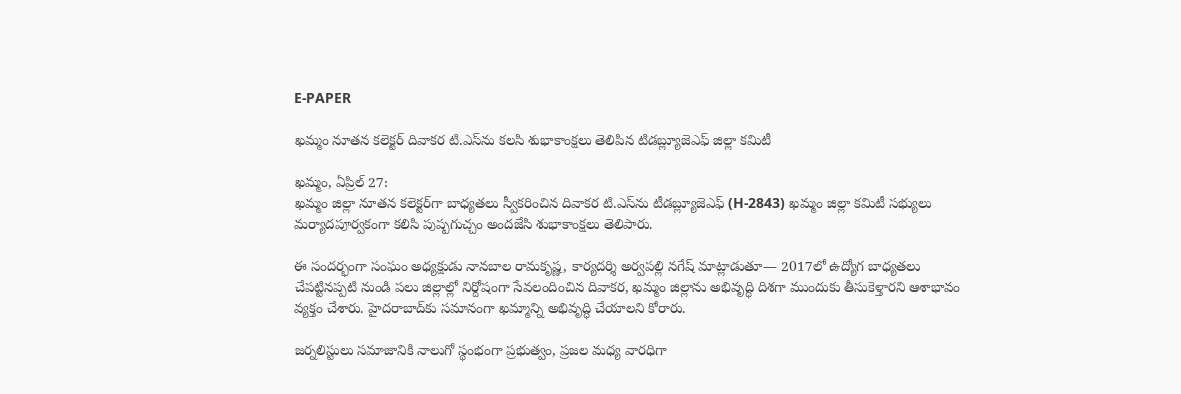E-PAPER

ఖమ్మం నూతన కలెక్టర్ దివాకర టి.ఎస్‌ను కలసి శుభాకాంక్షలు తెలిపిన టిడబ్ల్యూజెఎఫ్ జిల్లా కమిటీ

ఖమ్మం, ఏప్రిల్ 27:
ఖమ్మం జిల్లా నూతన కలెక్టర్‌గా బాధ్యతలు స్వీకరించిన దివాకర టి.ఎస్‌ను టీడబ్ల్యూజెఎఫ్ (H-2843) ఖమ్మం జిల్లా కమిటీ సభ్యులు మర్యాదపూర్వకంగా కలిసి పుష్పగుచ్చం అందజేసి శుభాకాంక్షలు తెలిపారు.

ఈ సందర్భంగా సంఘం అధ్యక్షుడు నానబాల రామకృష్ణ, కార్యదర్శి అర్వపల్లి నగేష్ మాట్లాడుతూ— 2017లో ఉద్యోగ బాధ్యతలు చేపట్టినప్పటి నుండి పలు జిల్లాల్లో నిర్దోషంగా సేవలందించిన దివాకర, ఖమ్మం జిల్లాను అభివృద్ధి దిశగా ముందుకు తీసుకెళ్తారని ఆశాభావం వ్యక్తం చేశారు. హైదరాబాద్‌కు సమానంగా ఖమ్మాన్ని అభివృద్ధి చేయాలని కోరారు.

జర్నలిస్టులు సమాజానికి నాలుగో స్థంభంగా ప్రభుత్వం, ప్రజల మధ్య వారధిగా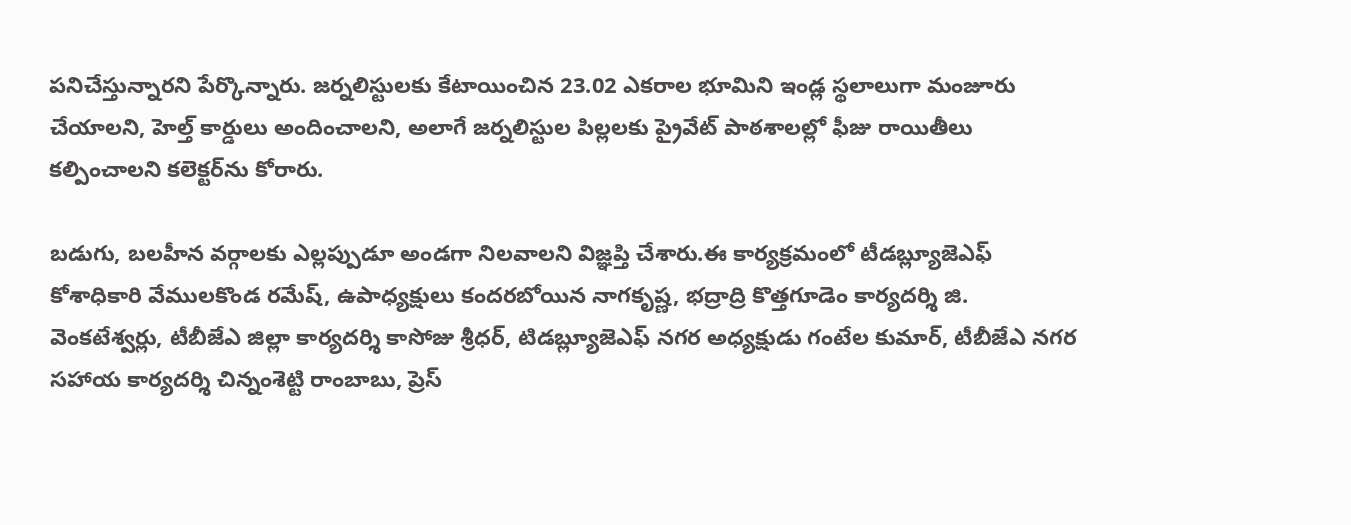పనిచేస్తున్నారని పేర్కొన్నారు. జర్నలిస్టులకు కేటాయించిన 23.02 ఎకరాల భూమిని ఇండ్ల స్థలాలుగా మంజూరు చేయాలని, హెల్త్ కార్డులు అందించాలని, అలాగే జర్నలిస్టుల పిల్లలకు ప్రైవేట్ పాఠశాలల్లో ఫీజు రాయితీలు కల్పించాలని కలెక్టర్‌ను కోరారు.

బడుగు, బలహీన వర్గాలకు ఎల్లప్పుడూ అండగా నిలవాలని విజ్ఞప్తి చేశారు.ఈ కార్యక్రమంలో టీడబ్ల్యూజెఎఫ్ కోశాధికారి వేములకొండ రమేష్, ఉపాధ్యక్షులు కందరబోయిన నాగకృష్ణ, భద్రాద్రి కొత్తగూడెం కార్యదర్శి జి. వెంకటేశ్వర్లు, టీబీజేఎ జిల్లా కార్యదర్శి కాసోజు శ్రీధర్, టిడబ్ల్యూజెఎఫ్ నగర అధ్యక్షుడు గంటేల కుమార్, టీబీజేఎ నగర సహాయ కార్యదర్శి చిన్నంశెట్టి రాంబాబు, ప్రెస్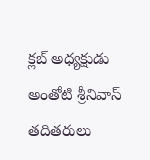క్లబ్ అధ్యక్షుడు అంతోటి శ్రీనివాస్ తదితరులు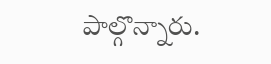పాల్గొన్నారు.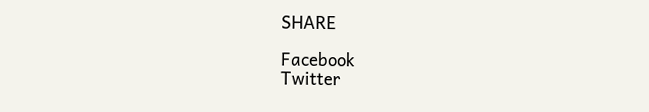SHARE

Facebook
Twitter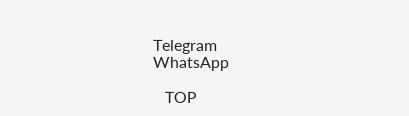Telegram
WhatsApp

   TOP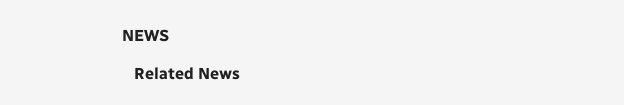NEWS

   Related News